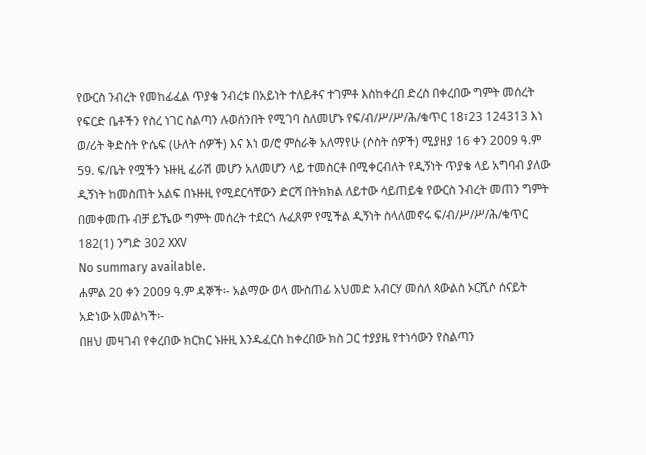የውርስ ንብረት የመከፊፈል ጥያቄ ንብረቱ በአይነት ተለይቶና ተገምቶ እስከቀረበ ድረስ በቀረበው ግምት መሰረት የፍርድ ቤቶችን የስረ ነገር ስልጣን ሉወሰንበት የሚገባ ስለመሆኑ የፍ/ብ/ሥ/ሥ/ሕ/ቁጥር 18፣23 124313 እነ ወ/ሪት ቅድስት ዮሴፍ (ሁለት ሰዎች) እና እነ ወ/ሮ ምስራቅ አለማየሁ (ሶስት ሰዎች) ሚያዘያ 16 ቀን 2009 ዓ.ም 59. ፍ/ቤት የሟችን ኑዙዚ ፈራሽ መሆን አለመሆን ላይ ተመስርቶ በሚቀርብለት የዲኝነት ጥያቄ ላይ አግባብ ያለው ዲኝነት ከመስጠት አልፍ በኑዙዚ የሚደርሳቸውን ድርሻ በትክክል ለይተው ሳይጠይቁ የውርስ ንብረት መጠን ግምት በመቀመጡ ብቻ ይኼው ግምት መሰረት ተደርጎ ሉፈጸም የሚችል ዲኝነት ስላለመኖሩ ፍ/ብ/ሥ/ሥ/ሕ/ቁጥር 182(1) ንግድ 302 XXV
No summary available.
ሐምል 20 ቀን 2009 ዓ.ም ዳኞች፡- አልማው ወላ ሙስጠፊ አህመድ አብርሃ መሰለ ጳውልስ ኦርሺሶ ሰናይት አድነው አመልካች፡-
በዘህ መዛገብ የቀረበው ክርክር ኑዙዚ እንዱፈርስ ከቀረበው ክስ ጋር ተያያዜ የተነሳውን የስልጣን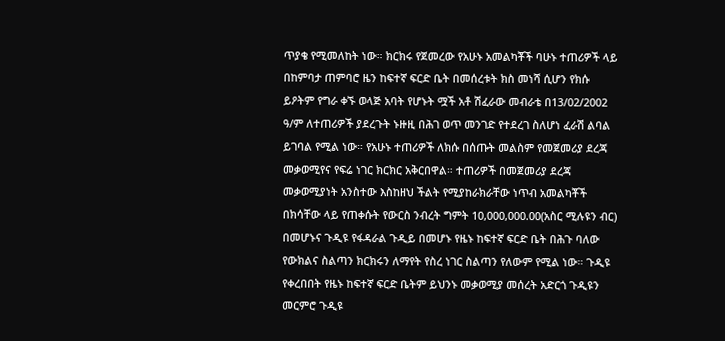ጥያቄ የሚመለከት ነው። ክርክሩ የጀመረው የአሁኑ አመልካቾች ባሁኑ ተጠሪዎች ላይ በከምባታ ጠምባሮ ዜን ከፍተኛ ፍርድ ቤት በመሰረቱት ክስ መነሻ ሲሆን የክሱ ይዖትም የግራ ቀኙ ወላጅ አባት የሆኑት ሟች አቶ ሽፈራው መብራቴ በ13/02/2002 ዓ/ም ለተጠሪዎች ያደረጉት ኑዙዚ በሕገ ወጥ መንገድ የተደረገ ስለሆነ ፈራሽ ልባል ይገባል የሚል ነው። የአሁኑ ተጠሪዎች ለክሱ በሰጡት መልስም የመጀመሪያ ደረጃ መቃወሚየና የፍሬ ነገር ክርክር አቅርበዋል። ተጠሪዎች በመጀመሪያ ደረጃ መቃወሚያነት አንስተው እስከዘህ ችልት የሚያከራክራቸው ነጥብ አመልካቾች በክሳቸው ላይ የጠቀሱት የውርስ ንብረት ግምት 10,000,000.00(አስር ሚሉዩን ብር) በመሆኑና ጉዲዩ የፋዳራል ጉዲይ በመሆኑ የዜኑ ከፍተኛ ፍርድ ቤት በሕጉ ባለው የውክልና ስልጣን ክርክሩን ለማየት የስረ ነገር ስልጣን የለውም የሚል ነው። ጉዲዩ የቀረበበት የዜኑ ከፍተኛ ፍርድ ቤትም ይህንኑ መቃወሚያ መሰረት አድርጎ ጉዲዩን መርምሮ ጉዲዩ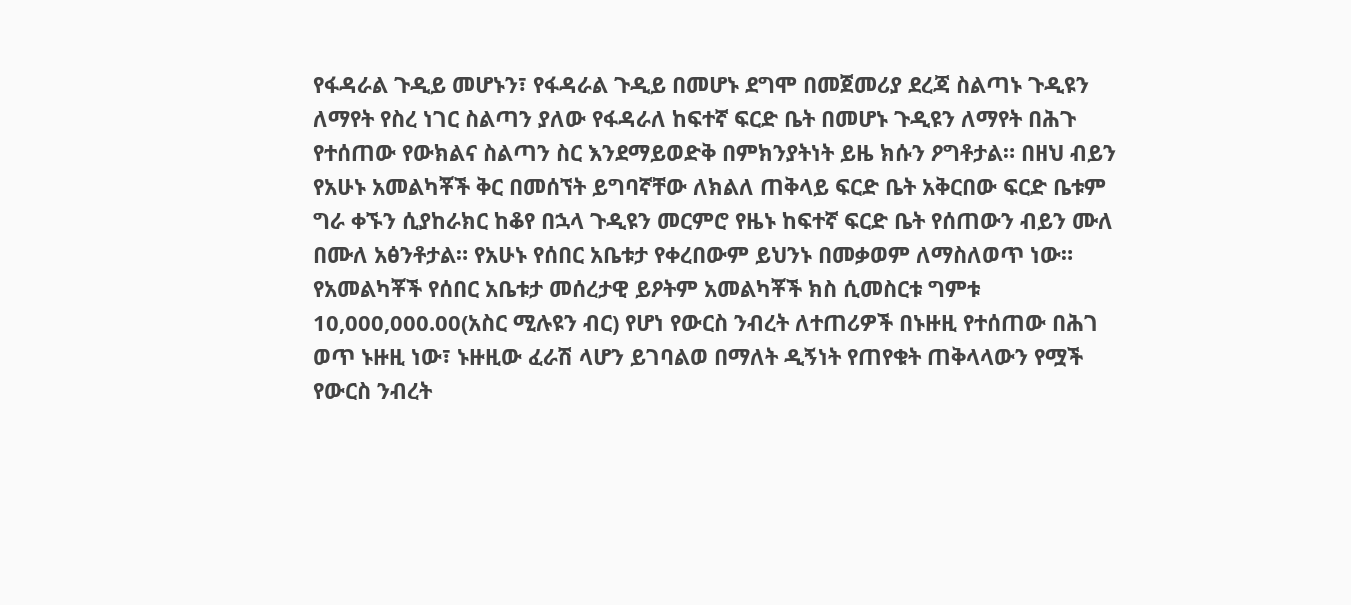የፋዳራል ጉዲይ መሆኑን፣ የፋዳራል ጉዲይ በመሆኑ ደግሞ በመጀመሪያ ደረጃ ስልጣኑ ጉዲዩን ለማየት የስረ ነገር ስልጣን ያለው የፋዳራለ ከፍተኛ ፍርድ ቤት በመሆኑ ጉዲዩን ለማየት በሕጉ የተሰጠው የውክልና ስልጣን ስር እንደማይወድቅ በምክንያትነት ይዜ ክሱን ዖግቶታል። በዘህ ብይን የአሁኑ አመልካቾች ቅር በመሰኘት ይግባኛቸው ለክልለ ጠቅላይ ፍርድ ቤት አቅርበው ፍርድ ቤቱም ግራ ቀኙን ሲያከራክር ከቆየ በኋላ ጉዲዩን መርምሮ የዜኑ ከፍተኛ ፍርድ ቤት የሰጠውን ብይን ሙለ በሙለ አፅንቶታል። የአሁኑ የሰበር አቤቱታ የቀረበውም ይህንኑ በመቃወም ለማስለወጥ ነው።
የአመልካቾች የሰበር አቤቱታ መሰረታዊ ይዖትም አመልካቾች ክስ ሲመስርቱ ግምቱ 10,000,000.00(አስር ሚሉዩን ብር) የሆነ የውርስ ንብረት ለተጠሪዎች በኑዙዚ የተሰጠው በሕገ ወጥ ኑዙዚ ነው፣ ኑዙዚው ፈራሽ ላሆን ይገባልወ በማለት ዲኝነት የጠየቁት ጠቅላላውን የሟች የውርስ ንብረት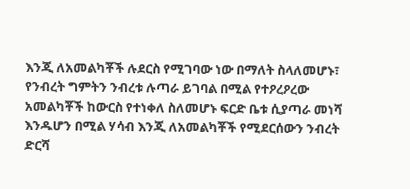እንጂ ለአመልካቾች ሉደርስ የሚገባው ነው በማለት ስላለመሆኑ፣ የንብረት ግምትን ንብረቱ ሉጣራ ይገባል በሚል የተዖረዖረው አመልካቾች ከውርስ የተነቀለ ስለመሆኑ ፍርድ ቤቱ ሲያጣራ መነሻ እንዱሆን በሚል ሃሳብ እንጂ ለአመልካቾች የሚደርሰውን ንብረት ድርሻ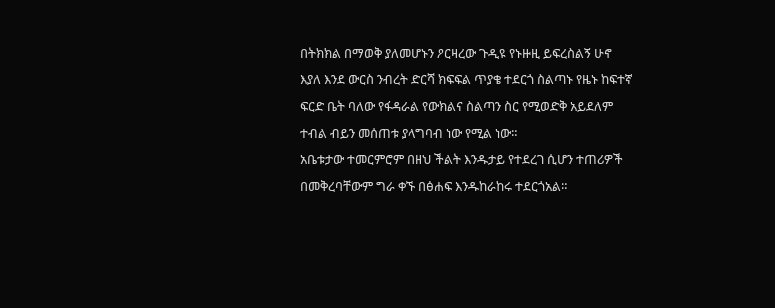በትክክል በማወቅ ያለመሆኑን ዖርዛረው ጉዲዩ የኑዙዚ ይፍረስልኝ ሁኖ እያለ እንደ ውርስ ንብረት ድርሻ ክፍፍል ጥያቄ ተደርጎ ስልጣኑ የዜኑ ከፍተኛ ፍርድ ቤት ባለው የፋዳራል የውክልና ስልጣን ስር የሚወድቅ አይደለም ተብል ብይን መሰጠቱ ያላግባብ ነው የሚል ነው።
አቤቱታው ተመርምሮም በዘህ ችልት እንዱታይ የተደረገ ሲሆን ተጠሪዎች በመቅረባቸውም ግራ ቀኙ በፅሐፍ እንዱከራከሩ ተደርጎአል።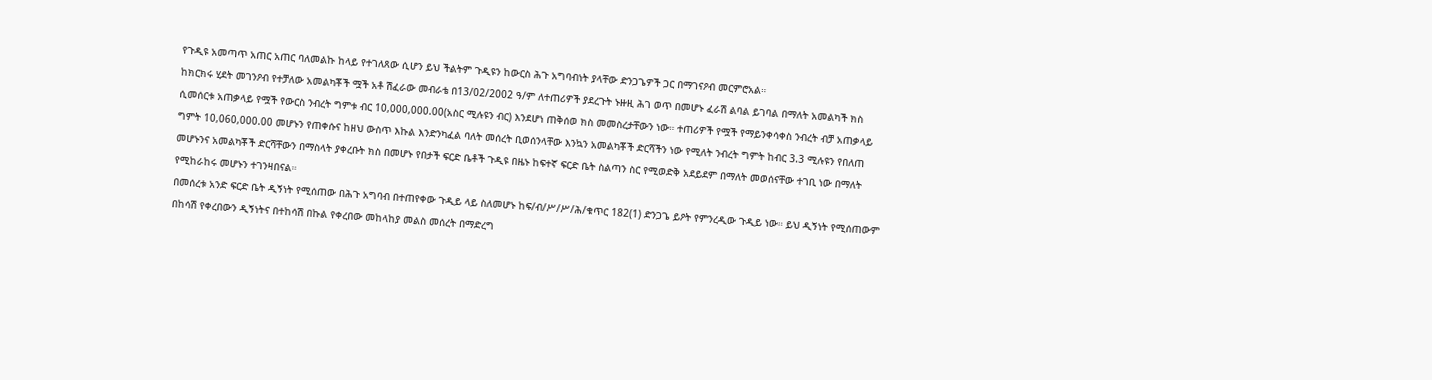የጉዲዩ አመጣጥ አጠር አጠር ባለመልኩ ከላይ የተገለጸው ሲሆን ይህ ችልትም ጉዲዩን ከውርስ ሕጉ አግባብነት ያላቸው ድንጋጌዎች ጋር በማገናዖብ መርምሮአል።
ከክርክሩ ሂደት መገንዖብ የተቻለው አመልካቾች ሟች አቶ ሽፈራው መብራቴ በ13/02/2002 ዓ/ም ለተጠሪዎች ያደረጉት ኑዙዚ ሕገ ወጥ በመሆኑ ፈራሽ ልባል ይገባል በማለት አመልካች ክስ ሲመሰርቱ አጠቃላይ የሟች የውርስ ንብረት ግምቱ ብር 10,000,000.00(አስር ሚሉዩን ብር) እንደሆነ ጠቅሰወ ክስ መመስረታቸውን ነው። ተጠሪዎች የሟች የማይንቀሳቀስ ንብረት ብቻ አጠቃላይ ግምት 10,060,000.00 መሆኑን የጠቀሱና ከዘህ ውስጥ እኩል እንድንካፈል ባለት መሰረት ቢወሰንላቸው እንኳን አመልካቾች ድርሻችን ነው የሚለት ንብረት ግምት ከብር 3.3 ሚሉዩን የበለጠ መሆኑንና አመልካቾች ድርሻቸውን በማስላት ያቀረቡት ክስ በመሆኑ የበታች ፍርድ ቤቶች ጉዲዩ በዜኑ ከፍተኛ ፍርድ ቤት ስልጣን ስር የሚወድቅ አደይደም በማለት መወሰናቸው ተገቢ ነው በማለት የሚከራከሩ መሆኑን ተገንዛበናል።
በመሰረቱ አንድ ፍርድ ቤት ዲኝነት የሚሰጠው በሕጉ አግባብ በተጠየቀው ጉዲይ ላይ ስለመሆኑ ከፍ/ብ/ሥ/ሥ/ሕ/ቁጥር 182(1) ድንጋጌ ይዖት የምንረዲው ጉዲይ ነው። ይህ ዲኝነት የሚሰጠውም በከሳሽ የቀረበውን ዲኝነትና በተከሳሽ በኩል የቀረበው መከላከያ መልስ መሰረት በማድረግ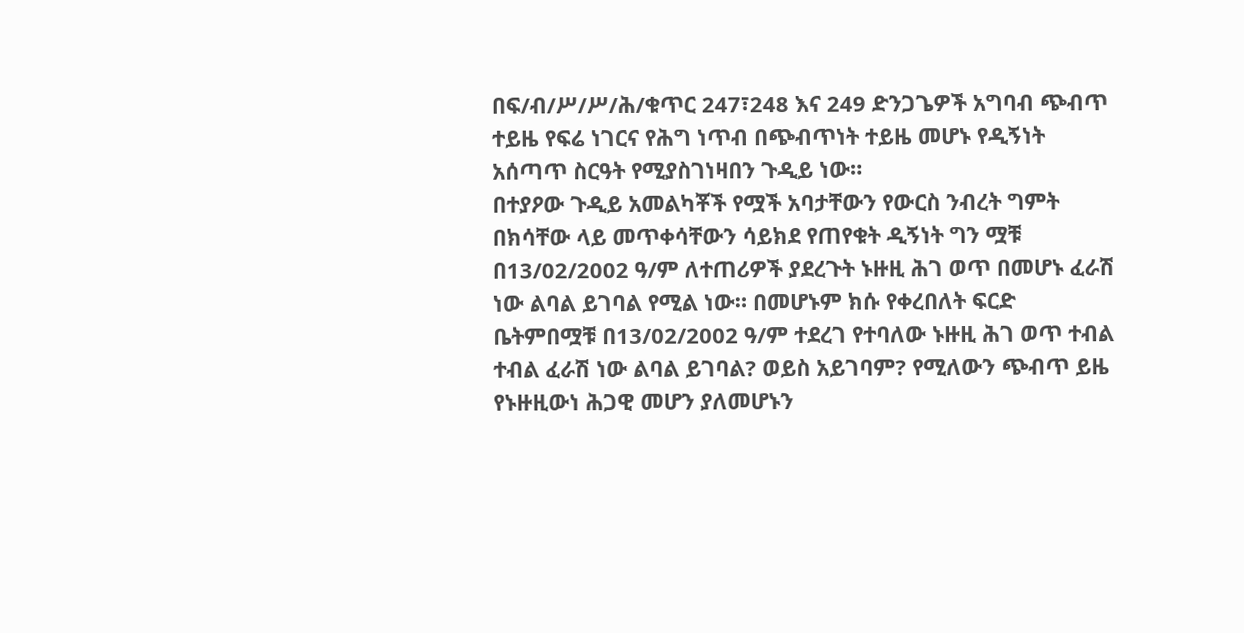በፍ/ብ/ሥ/ሥ/ሕ/ቁጥር 247፣248 እና 249 ድንጋጌዎች አግባብ ጭብጥ ተይዜ የፍሬ ነገርና የሕግ ነጥብ በጭብጥነት ተይዜ መሆኑ የዲኝነት አሰጣጥ ስርዓት የሚያስገነዛበን ጉዲይ ነው።
በተያዖው ጉዲይ አመልካቾች የሟች አባታቸውን የውርስ ንብረት ግምት በክሳቸው ላይ መጥቀሳቸውን ሳይክደ የጠየቁት ዲኝነት ግን ሟቹ በ13/02/2002 ዓ/ም ለተጠሪዎች ያደረጉት ኑዙዚ ሕገ ወጥ በመሆኑ ፈራሽ ነው ልባል ይገባል የሚል ነው። በመሆኑም ክሱ የቀረበለት ፍርድ ቤትምበሟቹ በ13/02/2002 ዓ/ም ተደረገ የተባለው ኑዙዚ ሕገ ወጥ ተብል ተብል ፈራሽ ነው ልባል ይገባል? ወይስ አይገባም? የሚለውን ጭብጥ ይዜ የኑዙዚውነ ሕጋዊ መሆን ያለመሆኑን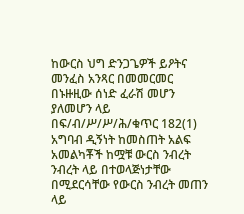ከውርስ ህግ ድንጋጌዎች ይዖትና መንፈስ አንጻር በመመርመር በኑዙዚው ሰነድ ፈራሽ መሆን ያለመሆን ላይ በፍ/ብ/ሥ/ሥ/ሕ/ቁጥር 182(1) አግባብ ዲኝነት ከመስጠት አልፍ አመልካቾች ከሟቹ ውርስ ንብረት ንብረት ላይ በተወላጅነታቸው በሚደርሳቸው የውርስ ንብረት መጠን ላይ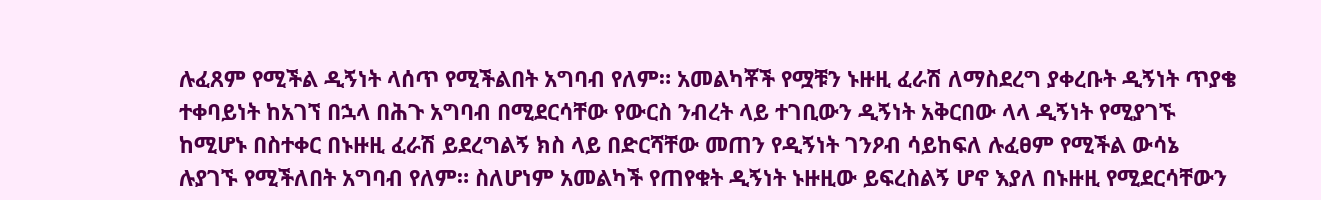ሉፈጸም የሚችል ዲኝነት ላሰጥ የሚችልበት አግባብ የለም። አመልካቾች የሟቹን ኑዙዚ ፈራሽ ለማስደረግ ያቀረቡት ዲኝነት ጥያቄ ተቀባይነት ከአገኘ በኋላ በሕጉ አግባብ በሚደርሳቸው የውርስ ንብረት ላይ ተገቢውን ዲኝነት አቅርበው ላላ ዲኝነት የሚያገኙ ከሚሆኑ በስተቀር በኑዙዚ ፈራሽ ይደረግልኝ ክስ ላይ በድርሻቸው መጠን የዲኝነት ገንዖብ ሳይከፍለ ሉፈፀም የሚችል ውሳኔ ሉያገኙ የሚችለበት አግባብ የለም። ስለሆነም አመልካች የጠየቁት ዲኝነት ኑዙዚው ይፍረስልኝ ሆኖ እያለ በኑዙዚ የሚደርሳቸውን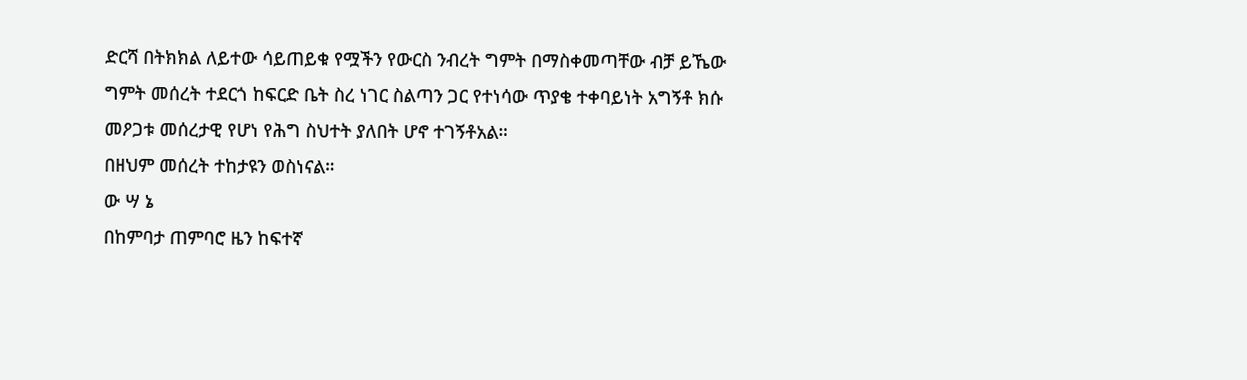ድርሻ በትክክል ለይተው ሳይጠይቁ የሟችን የውርስ ንብረት ግምት በማስቀመጣቸው ብቻ ይኼው ግምት መሰረት ተደርጎ ከፍርድ ቤት ስረ ነገር ስልጣን ጋር የተነሳው ጥያቄ ተቀባይነት አግኝቶ ክሱ መዖጋቱ መሰረታዊ የሆነ የሕግ ስህተት ያለበት ሆኖ ተገኝቶአል።
በዘህም መሰረት ተከታዩን ወስነናል።
ው ሣ ኔ
በከምባታ ጠምባሮ ዜን ከፍተኛ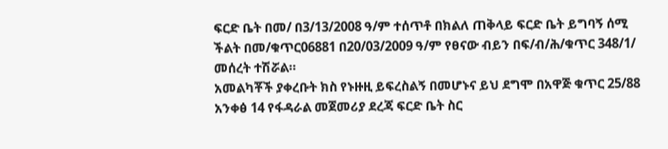ፍርድ ቤት በመ/ በ3/13/2008 ዓ/ም ተሰጥቶ በክልለ ጠቅላይ ፍርድ ቤት ይግባኝ ሰሚ ችልት በመ/ቁጥር06881 በ20/03/2009 ዓ/ም የፀናው ብይን በፍ/ብ/ሕ/ቁጥር 348/1/ መሰረት ተሽሯል።
አመልካቾች ያቀረቡት ክስ የኑዙዚ ይፍረስልኝ በመሆኑና ይህ ደግሞ በአዋጅ ቁጥር 25/88 አንቀፅ 14 የፋዳራል መጀመሪያ ደረጃ ፍርድ ቤት ስር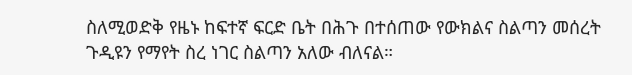ስለሚወድቅ የዜኑ ከፍተኛ ፍርድ ቤት በሕጉ በተሰጠው የውክልና ስልጣን መሰረት ጉዲዩን የማየት ስረ ነገር ስልጣን አለው ብለናል።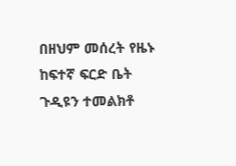በዘህም መሰረት የዜኑ ከፍተኛ ፍርድ ቤት ጉዲዩን ተመልክቶ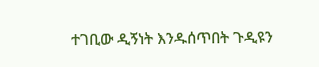ተገቢው ዲኝነት እንዱሰጥበት ጉዲዩን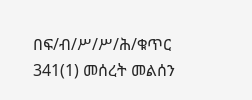በፍ/ብ/ሥ/ሥ/ሕ/ቁጥር 341(1) መሰረት መልሰን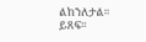ልከንለታል።
ይጸፍ።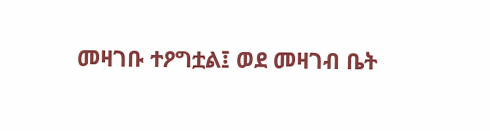መዛገቡ ተዖግቷል፤ ወደ መዛገብ ቤት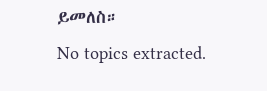ይመለስ።
No topics extracted.